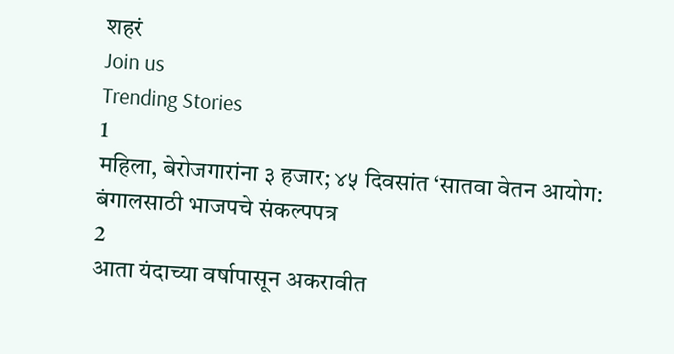शहरं
Join us
Trending Stories
1
महिला, बेरोजगारांना ३ हजार; ४५ दिवसांत ‘सातवा वेतन आयोग: बंगालसाठी भाजपचे संकल्पपत्र
2
आता यंदाच्या वर्षापासून अकरावीत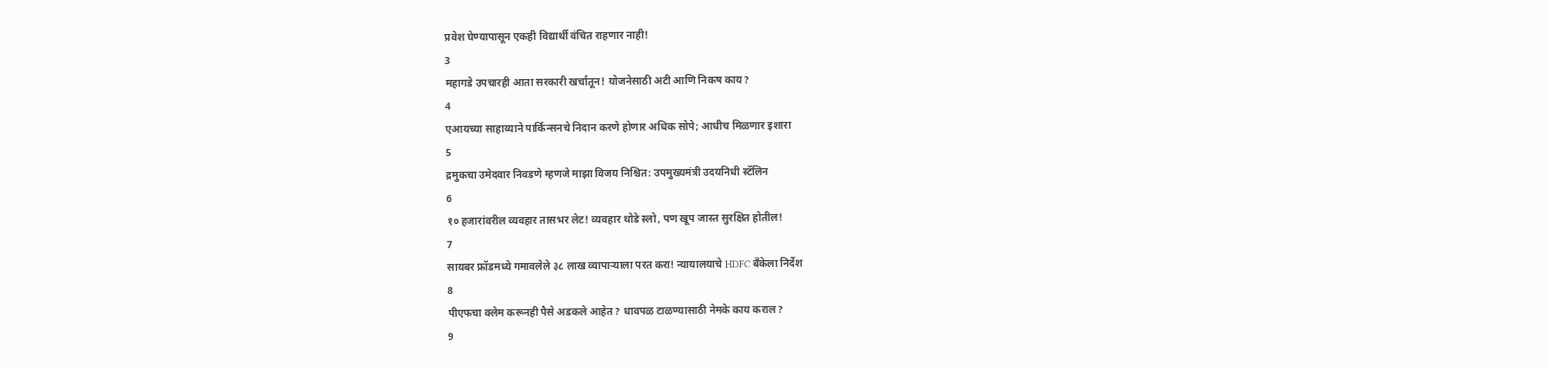प्रवेश घेण्यापासून एकही विद्यार्थी वंचित राहणार नाही!
3
महागडे उपचारही आता सरकारी खर्चातून! योजनेसाठी अटी आणि निकष काय?
4
एआयच्या साहाय्याने पार्किन्सनचे निदान करणे होणार अधिक सोपे; आधीच मिळणार इशारा
5
द्रमुकचा उमेदवार निवडणे म्हणजे माझा विजय निश्चित: उपमुख्यमंत्री उदयनिधी स्टॅलिन
6
१० हजारांवरील व्यवहार तासभर लेट! व्यवहार थोडे स्लो, पण खूप जास्त सुरक्षित होतील!
7
सायबर फ्रॉडमध्ये गमावलेले ३८ लाख व्यापाऱ्याला परत करा! न्यायालयाचे HDFC बँकेला निर्देश
8
पीएफचा क्लेम करूनही पैसे अडकले आहेत? धावपळ टाळण्यासाठी नेमके काय कराल?
9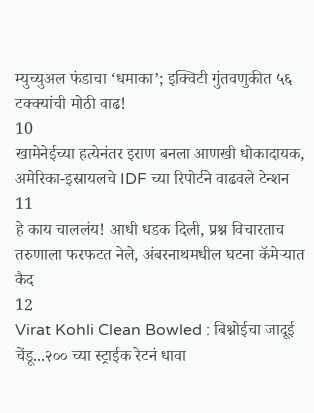म्युच्युअल फंडाचा ‘धमाका’; इक्विटी गुंतवणुकीत ५६ टक्क्यांची मोठी वाढ!
10
खामेनेईच्या हत्येनंतर इराण बनला आणखी धोकादायक, अमेरिका-इस्रायलचे IDF च्या रिपोर्टने वाढवले टेन्शन
11
हे काय चाललंय! आधी धडक दिली, प्रश्न विचारताच तरुणाला फरफटत नेले, अंबरनाथमधील घटना कॅमेऱ्यात कैद
12
Virat Kohli Clean Bowled : बिश्नोईचा जादूई चेंडू...२०० च्या स्ट्राईक रेटनं धावा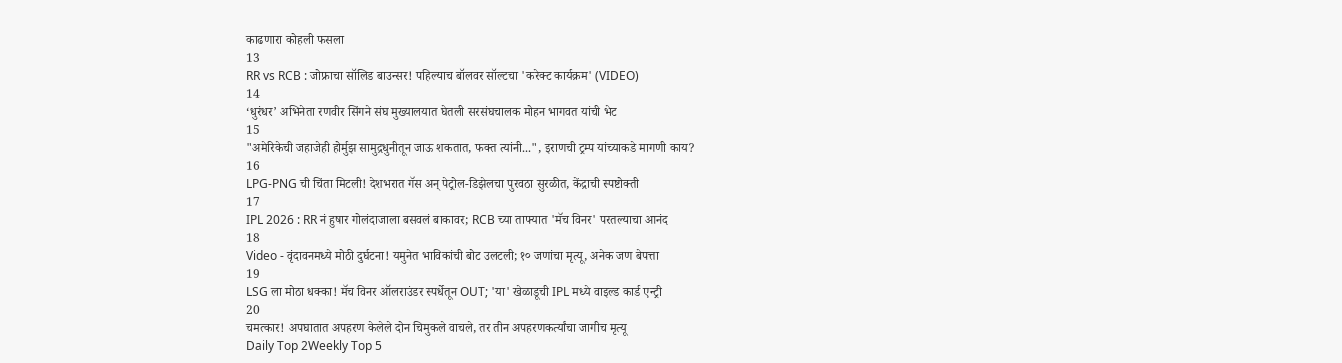काढणारा कोहली फसला
13
RR vs RCB : जोफ्राचा सॉलिड बाउन्सर! पहिल्याच बॉलवर सॉल्टचा 'करेक्ट कार्यक्रम' (VIDEO)
14
‘धुरंधर’ अभिनेता रणवीर सिंगने संघ मुख्यालयात घेतली सरसंघचालक मोहन भागवत यांची भेट
15
"अमेरिकेची जहाजेही होर्मुझ सामुद्रधुनीतून जाऊ शकतात, फक्त त्यांनी...", इराणची ट्रम्प यांच्याकडे मागणी काय?
16
LPG-PNG ची चिंता मिटली! देशभरात गॅस अन् पेट्रोल-डिझेलचा पुरवठा सुरळीत, केंद्राची स्पष्टोक्ती
17
IPL 2026 : RR नं हुषार गोलंदाजाला बसवलं बाकावर; RCB च्या ताफ्यात 'मॅच विनर' परतल्याचा आनंद
18
Video - वृंदावनमध्ये मोठी दुर्घटना! यमुनेत भाविकांची बोट उलटली; १० जणांचा मृत्यू, अनेक जण बेपत्ता
19
LSG ला मोठा धक्का! मॅच विनर ऑलराउंडर स्पर्धेतून OUT; 'या' खेळाडूची IPL मध्ये वाइल्ड कार्ड एन्ट्री
20
चमत्कार! अपघातात अपहरण केलेले दोन चिमुकले वाचले, तर तीन अपहरणकर्त्यांचा जागीच मृत्यू
Daily Top 2Weekly Top 5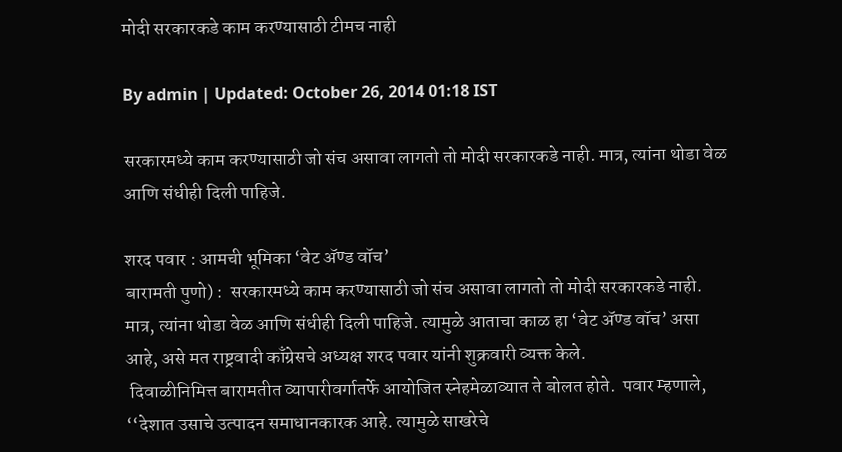मोदी सरकारकडे काम करण्यासाठी टीमच नाही

By admin | Updated: October 26, 2014 01:18 IST

सरकारमध्ये काम करण्यासाठी जो संच असावा लागतो तो मोदी सरकारकडे नाही. मात्र, त्यांना थोडा वेळ आणि संधीही दिली पाहिजे.

शरद पवार : आमची भूमिका ‘वेट ॲण्ड वॉच’
बारामती पुणो) :  सरकारमध्ये काम करण्यासाठी जो संच असावा लागतो तो मोदी सरकारकडे नाही. मात्र, त्यांना थोडा वेळ आणि संधीही दिली पाहिजे. त्यामुळे आताचा काळ हा ‘वेट ॲण्ड वॉच’ असा आहे, असे मत राष्ट्रवादी काँग्रेसचे अध्यक्ष शरद पवार यांनी शुक्रवारी व्यक्त केले.
 दिवाळीनिमित्त बारामतीत व्यापारीवर्गातर्फे आयोजित स्नेहमेळाव्यात ते बोलत होते.  पवार म्हणाले, ‘‘देशात उसाचे उत्पादन समाधानकारक आहे. त्यामुळे साखरेचे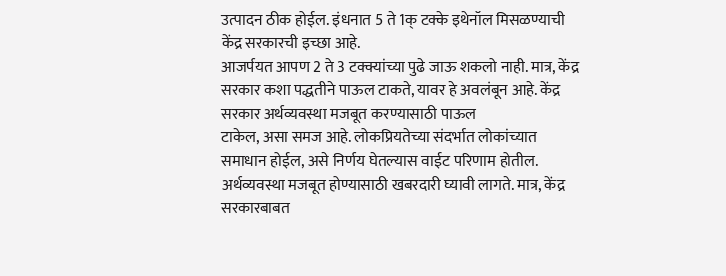उत्पादन ठीक होईल. इंधनात 5 ते 1क् टक्के इथेनॉल मिसळण्याची केंद्र सरकारची इच्छा आहे.
आजर्पयत आपण 2 ते 3 टक्क्यांच्या पुढे जाऊ शकलो नाही. मात्र, केंद्र सरकार कशा पद्धतीने पाऊल टाकते, यावर हे अवलंबून आहे. केंद्र सरकार अर्थव्यवस्था मजबूत करण्यासाठी पाऊल
टाकेल, असा समज आहे. लोकप्रियतेच्या संदर्भात लोकांच्यात समाधान होईल, असे निर्णय घेतल्यास वाईट परिणाम होतील. अर्थव्यवस्था मजबूत होण्यासाठी खबरदारी घ्यावी लागते. मात्र, केंद्र सरकारबाबत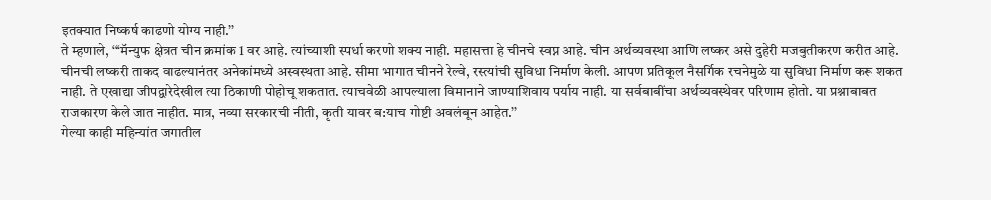इतक्यात निष्कर्ष काढणो योग्य नाही.’’
ते म्हणाले, ‘‘‘मॅन्युफ क्षेत्रत चीन क्रमांक 1 वर आहे. त्यांच्याशी स्पर्धा करणो शक्य नाही. महासत्ता हे चीनचे स्वप्न आहे. चीन अर्थव्यवस्था आणि लष्कर असे दुहेरी मजबुतीकरण करीत आहे. चीनची लष्करी ताकद वाढल्यानंतर अनेकांमध्ये अस्वस्थता आहे. सीमा भागात चीनने रेल्वे, रस्त्यांची सुविधा निर्माण केली. आपण प्रतिकूल नैसर्गिक रचनेमुळे या सुविधा निर्माण करू शकत नाही. ते एखाद्या जीपद्वारेदेखील त्या ठिकाणी पोहोचू शकतात. त्याचवेळी आपल्याला विमानाने जाण्याशिवाय पर्याय नाही. या सर्वबाबींचा अर्थव्यवस्थेवर परिणाम होतो. या प्रश्नाबाबत राजकारण केले जात नाहीत. मात्र, नव्या सरकारची नीती, कृती यावर ब:याच गोष्टी अवलंबून आहेत.’’
गेल्या काही महिन्यांत जगातील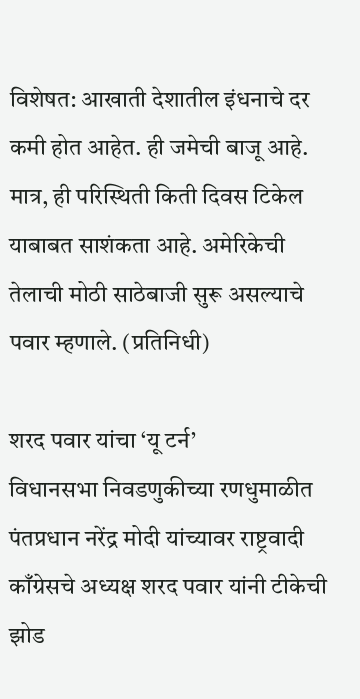विशेषत: आखाती देशातील इंधनाचे दर कमी होत आहेत. ही जमेची बाजू आहे. मात्र, ही परिस्थिती किती दिवस टिकेल याबाबत साशंकता आहे. अमेरिकेची तेलाची मोठी साठेबाजी सुरू असल्याचे पवार म्हणाले. (प्रतिनिधी)

शरद पवार यांचा ‘यू टर्न’
विधानसभा निवडणुकीच्या रणधुमाळीत पंतप्रधान नरेंद्र मोदी यांच्यावर राष्ट्रवादी काँग्रेसचे अध्यक्ष शरद पवार यांनी टीकेची झोड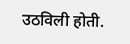उठविली होती.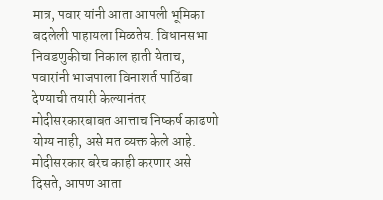मात्र, पवार यांनी आता आपली भूमिका बदलेली पाहायला मिळतेय. विधानसभा निवडणुकीचा निकाल हाती येताच, पवारांनी भाजपाला विनाशर्त पाठिंबा देण्याची तयारी केल्यानंतर मोदीसरकारबाबत आत्ताच निष्कर्ष काढणो योग्य नाही, असे मत व्यक्त केले आहे. मोदीसरकार बरेच काही करणार असे दिसते, आपण आता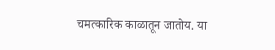चमत्कारिक काळातून जातोय. या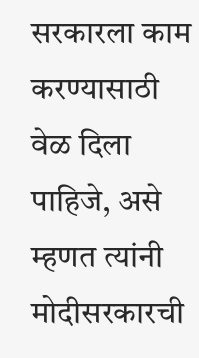सरकारला काम करण्यासाठी वेळ दिला पाहिजे, असे म्हणत त्यांनी मोदीसरकारची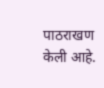पाठराखण केली आहे.